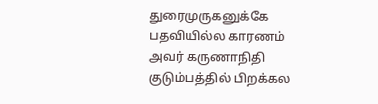துரைமுருகனுக்கே பதவியில்ல காரணம் அவர் கருணாநிதி குடும்பத்தில் பிறக்கல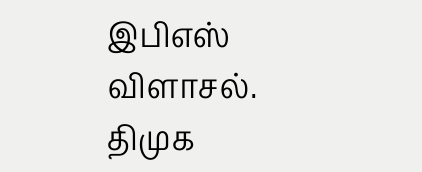இபிஎஸ் விளாசல்.
திமுக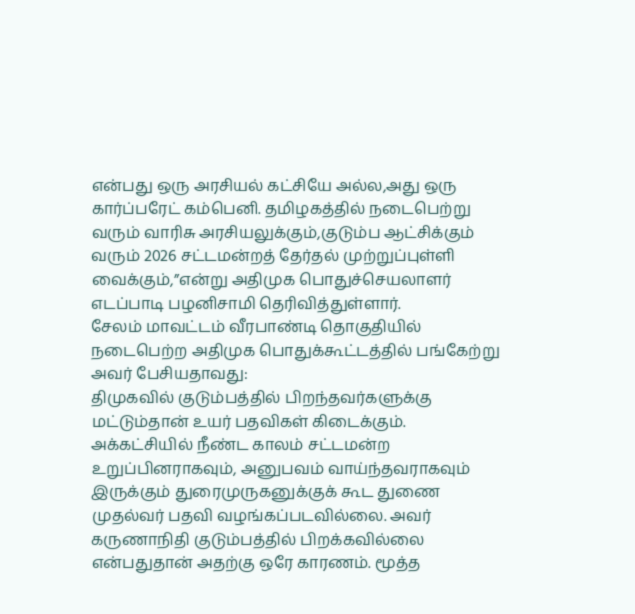என்பது ஒரு அரசியல் கட்சியே அல்ல,அது ஒரு கார்ப்பரேட் கம்பெனி. தமிழகத்தில் நடைபெற்று வரும் வாரிசு அரசியலுக்கும்,குடும்ப ஆட்சிக்கும் வரும் 2026 சட்டமன்றத் தேர்தல் முற்றுப்புள்ளி வைக்கும்,”என்று அதிமுக பொதுச்செயலாளர் எடப்பாடி பழனிசாமி தெரிவித்துள்ளார்.
சேலம் மாவட்டம் வீரபாண்டி தொகுதியில் நடைபெற்ற அதிமுக பொதுக்கூட்டத்தில் பங்கேற்று அவர் பேசியதாவது:
திமுகவில் குடும்பத்தில் பிறந்தவர்களுக்கு மட்டும்தான் உயர் பதவிகள் கிடைக்கும். அக்கட்சியில் நீண்ட காலம் சட்டமன்ற உறுப்பினராகவும், அனுபவம் வாய்ந்தவராகவும் இருக்கும் துரைமுருகனுக்குக் கூட துணை முதல்வர் பதவி வழங்கப்படவில்லை. அவர் கருணாநிதி குடும்பத்தில் பிறக்கவில்லை என்பதுதான் அதற்கு ஒரே காரணம். மூத்த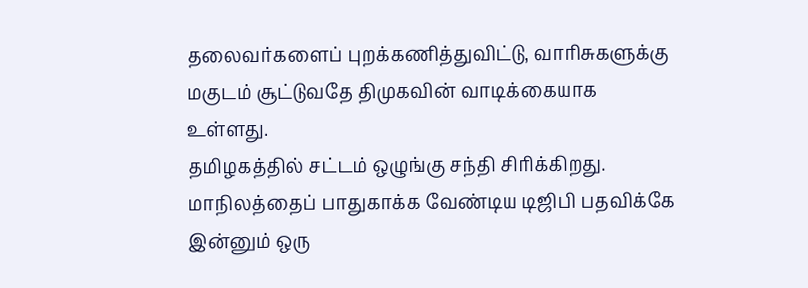தலைவர்களைப் புறக்கணித்துவிட்டு, வாரிசுகளுக்கு மகுடம் சூட்டுவதே திமுகவின் வாடிக்கையாக உள்ளது.
தமிழகத்தில் சட்டம் ஒழுங்கு சந்தி சிரிக்கிறது. மாநிலத்தைப் பாதுகாக்க வேண்டிய டிஜிபி பதவிக்கே இன்னும் ஒரு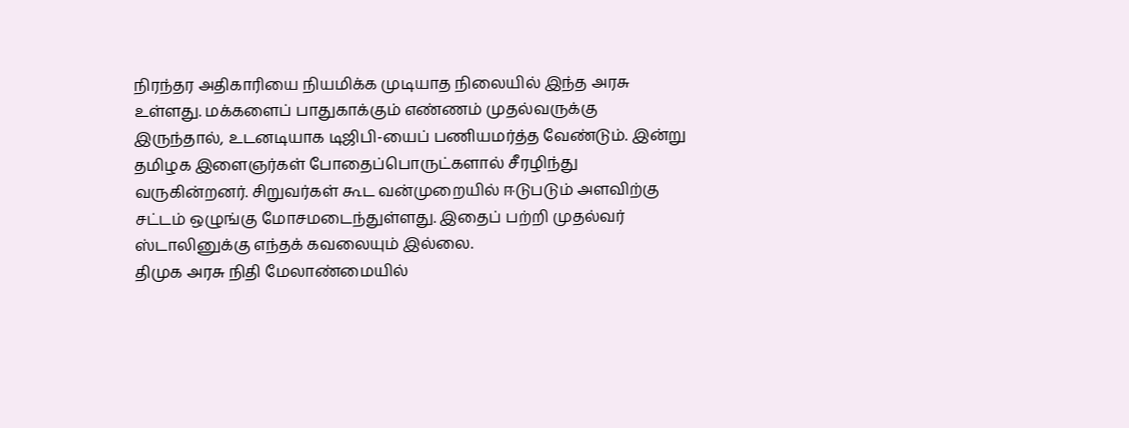நிரந்தர அதிகாரியை நியமிக்க முடியாத நிலையில் இந்த அரசு உள்ளது. மக்களைப் பாதுகாக்கும் எண்ணம் முதல்வருக்கு இருந்தால், உடனடியாக டிஜிபி-யைப் பணியமர்த்த வேண்டும். இன்று தமிழக இளைஞர்கள் போதைப்பொருட்களால் சீரழிந்து வருகின்றனர். சிறுவர்கள் கூட வன்முறையில் ஈடுபடும் அளவிற்கு சட்டம் ஒழுங்கு மோசமடைந்துள்ளது. இதைப் பற்றி முதல்வர் ஸ்டாலினுக்கு எந்தக் கவலையும் இல்லை.
திமுக அரசு நிதி மேலாண்மையில்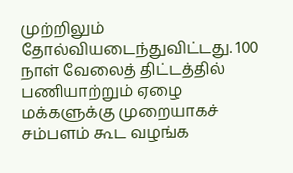முற்றிலும் தோல்வியடைந்துவிட்டது. 100 நாள் வேலைத் திட்டத்தில் பணியாற்றும் ஏழை மக்களுக்கு முறையாகச் சம்பளம் கூட வழங்க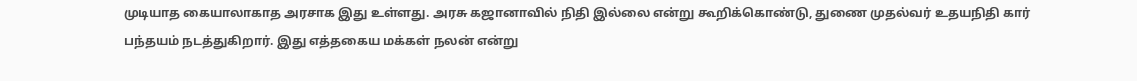முடியாத கையாலாகாத அரசாக இது உள்ளது. அரசு கஜானாவில் நிதி இல்லை என்று கூறிக்கொண்டு, துணை முதல்வர் உதயநிதி கார் பந்தயம் நடத்துகிறார். இது எத்தகைய மக்கள் நலன் என்று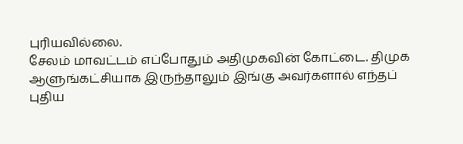புரியவில்லை.
சேலம் மாவட்டம் எப்போதும் அதிமுகவின் கோட்டை. திமுக ஆளுங்கட்சியாக இருந்தாலும் இங்கு அவர்களால் எந்தப் புதிய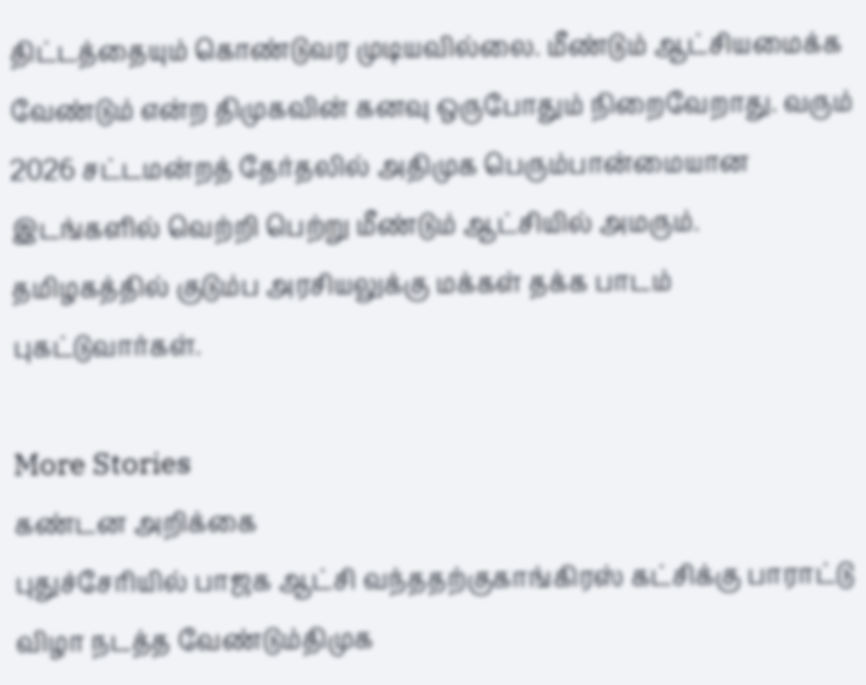திட்டத்தையும் கொண்டுவர முடியவில்லை. மீண்டும் ஆட்சியமைக்க வேண்டும் என்ற திமுகவின் கனவு ஒருபோதும் நிறைவேறாது. வரும் 2026 சட்டமன்றத் தேர்தலில் அதிமுக பெரும்பான்மையான இடங்களில் வெற்றி பெற்று மீண்டும் ஆட்சியில் அமரும். தமிழகத்தில் குடும்ப அரசியலுக்கு மக்கள் தக்க பாடம் புகட்டுவார்கள்.

More Stories
கண்டன அறிக்கை
புதுச்சேரியில் பாஜக ஆட்சி வந்ததற்குகாங்கிரஸ் கட்சிக்கு பாராட்டு விழா நடத்த வேண்டும்திமுக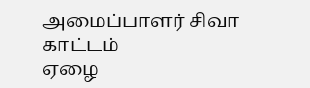அமைப்பாளர் சிவா காட்டம்
ஏழை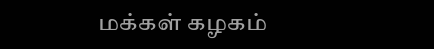மக்கள் கழகம்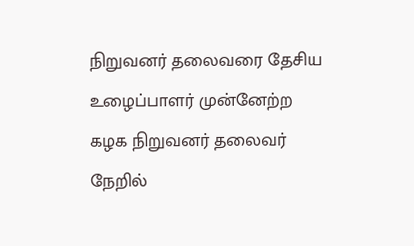நிறுவனர் தலைவரை தேசிய உழைப்பாளர் முன்னேற்ற கழக நிறுவனர் தலைவர் நேறில்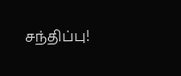சந்திப்பு!